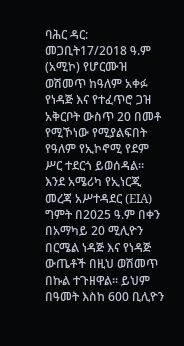ባሕር ዳር: መጋቢት17/2018 ዓ.ም (አሚኮ) የሆርሙዝ ወሽመጥ ከዓለም አቀፉ የነዳጅ እና የተፈጥሮ ጋዝ አቅርቦት ውስጥ 20 በመቶ የሚኾነው የሚያልፍበት የዓለም የኢኮኖሚ የደም ሥር ተደርጎ ይወሰዳል።
እንደ አሜሪካ የኢነርጂ መረጃ አሥተዳደር (EIA) ግምት በ2025 ዓ.ም በቀን በአማካይ 20 ሚሊዮን በርሜል ነዳጅ እና የነዳጅ ውጤቶች በዚህ ወሽመጥ በኩል ተጉዘዋል። ይህም በዓመት እስከ 600 ቢሊዮን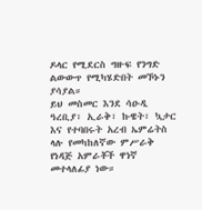ዶላር የሚደርስ ግዙፍ የንግድ ልውውጥ የሚካሄድበት መኾኑን ያሳያል።
ይህ መስመር እንደ ሳዑዲ ዓረቢያ፣ ኢራቅ፣ ኩዌት፣ ኳታር እና የተባበሩት አረብ ኤምሬትስ ላሉ የመካከለኛው ምሥራቅ የነዳጅ አምራቾች ዋነኛ መተላለፊያ ነው።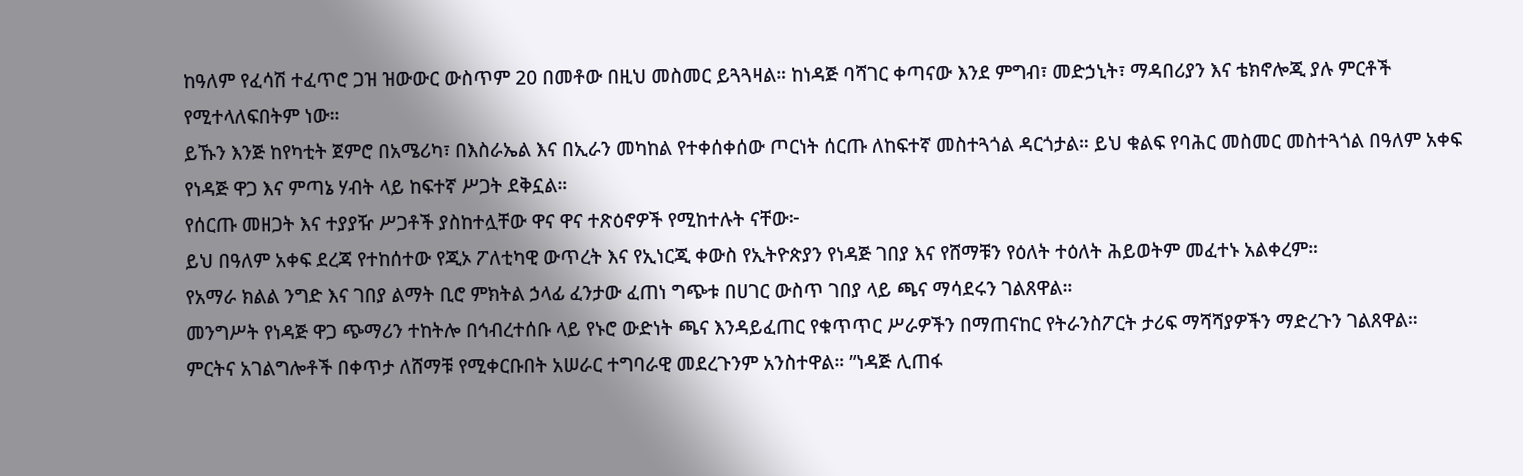ከዓለም የፈሳሽ ተፈጥሮ ጋዝ ዝውውር ውስጥም 20 በመቶው በዚህ መስመር ይጓጓዛል። ከነዳጅ ባሻገር ቀጣናው እንደ ምግብ፣ መድኃኒት፣ ማዳበሪያን እና ቴክኖሎጂ ያሉ ምርቶች የሚተላለፍበትም ነው።
ይኹን እንጅ ከየካቲት ጀምሮ በአሜሪካ፣ በእስራኤል እና በኢራን መካከል የተቀሰቀሰው ጦርነት ሰርጡ ለከፍተኛ መስተጓጎል ዳርጎታል። ይህ ቁልፍ የባሕር መስመር መስተጓጎል በዓለም አቀፍ የነዳጅ ዋጋ እና ምጣኔ ሃብት ላይ ከፍተኛ ሥጋት ደቅኗል።
የሰርጡ መዘጋት እና ተያያዥ ሥጋቶች ያስከተሏቸው ዋና ዋና ተጽዕኖዎች የሚከተሉት ናቸው፦
ይህ በዓለም አቀፍ ደረጃ የተከሰተው የጂኦ ፖለቲካዊ ውጥረት እና የኢነርጂ ቀውስ የኢትዮጵያን የነዳጅ ገበያ እና የሸማቹን የዕለት ተዕለት ሕይወትም መፈተኑ አልቀረም።
የአማራ ክልል ንግድ እና ገበያ ልማት ቢሮ ምክትል ኃላፊ ፈንታው ፈጠነ ግጭቱ በሀገር ውስጥ ገበያ ላይ ጫና ማሳደሩን ገልጸዋል።
መንግሥት የነዳጅ ዋጋ ጭማሪን ተከትሎ በኅብረተሰቡ ላይ የኑሮ ውድነት ጫና እንዳይፈጠር የቁጥጥር ሥራዎችን በማጠናከር የትራንስፖርት ታሪፍ ማሻሻያዎችን ማድረጉን ገልጸዋል።
ምርትና አገልግሎቶች በቀጥታ ለሸማቹ የሚቀርቡበት አሠራር ተግባራዊ መደረጉንም አንስተዋል። ”ነዳጅ ሊጠፋ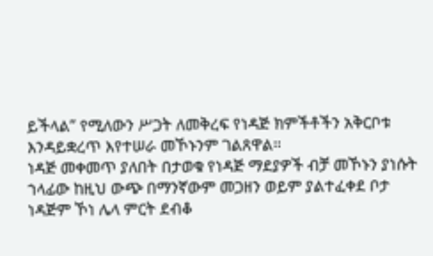ይችላል” የሚለውን ሥጋት ለመቅረፍ የነዳጅ ክምችቶችን አቅርቦቱ እንዳይቋረጥ እየተሠራ መኾኑንም ገልጸዋል።
ነዳጅ መቀመጥ ያለበት በታወቁ የነዳጅ ማደያዎች ብቻ መኾኑን ያነሱት ኀላፊው ከዚህ ውጭ በማንኛውም መጋዘን ወይም ያልተፈቀደ ቦታ ነዳጅም ኾነ ሌላ ምርት ደብቆ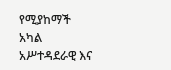የሚያከማች አካል አሥተዳደራዊ እና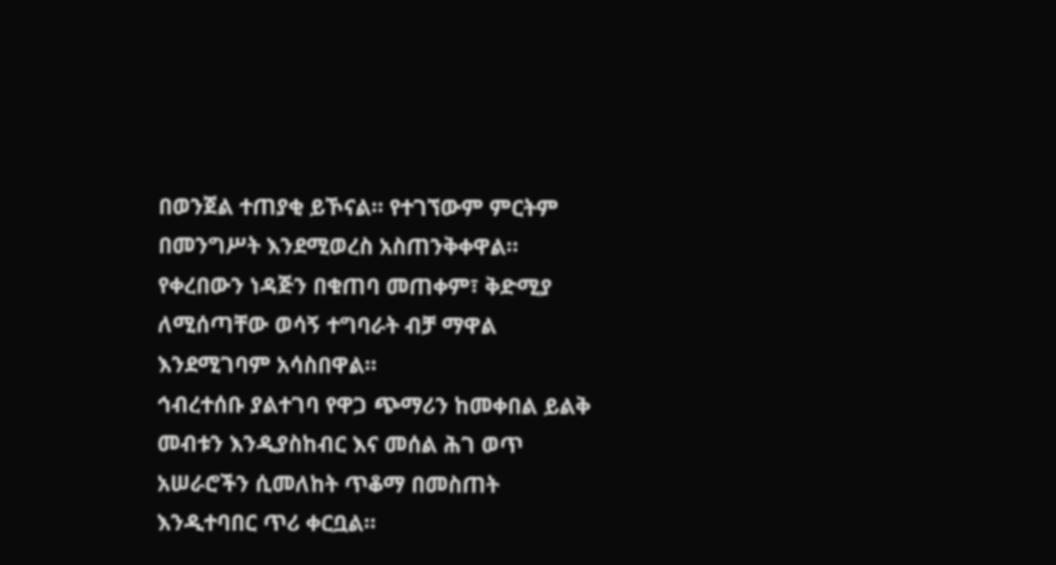በወንጀል ተጠያቂ ይኾናል። የተገኘውም ምርትም በመንግሥት እንደሚወረስ አስጠንቅቀዋል።
የቀረበውን ነዳጅን በቁጠባ መጠቀም፣ ቅድሚያ ለሚሰጣቸው ወሳኝ ተግባራት ብቻ ማዋል እንደሚገባም አሳስበዋል።
ኅብረተሰቡ ያልተገባ የዋጋ ጭማሪን ከመቀበል ይልቅ መብቱን እንዲያስከብር እና መሰል ሕገ ወጥ አሠራሮችን ሲመለከት ጥቆማ በመስጠት እንዲተባበር ጥሪ ቀርቧል።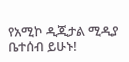የአሚኮ ዲጂታል ሚዲያ ቤተሰብ ይሁኑ!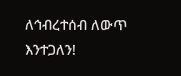ለኅብረተሰብ ለውጥ እንተጋለን!